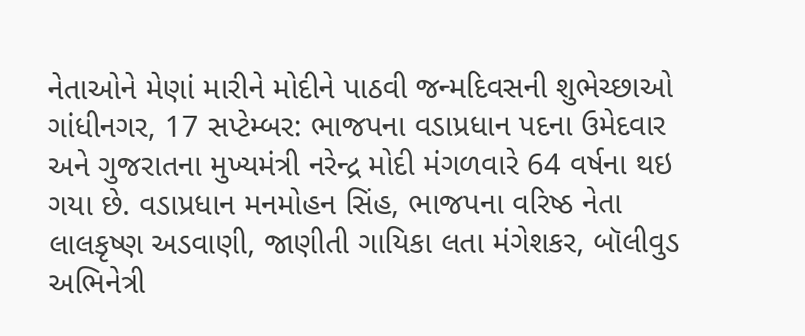નેતાઓને મેણાં મારીને મોદીને પાઠવી જન્મદિવસની શુભેચ્છાઓ
ગાંધીનગર, 17 સપ્ટેમ્બર: ભાજપના વડાપ્રધાન પદના ઉમેદવાર અને ગુજરાતના મુખ્યમંત્રી નરેન્દ્ર મોદી મંગળવારે 64 વર્ષના થઇ ગયા છે. વડાપ્રધાન મનમોહન સિંહ, ભાજપના વરિષ્ઠ નેતા લાલકૃષ્ણ અડવાણી, જાણીતી ગાયિકા લતા મંગેશકર, બૉલીવુડ અભિનેત્રી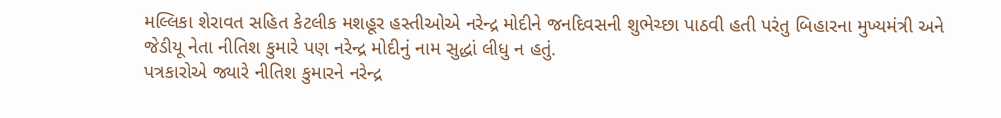મલ્લિકા શેરાવત સહિત કેટલીક મશહૂર હસ્તીઓએ નરેન્દ્ર મોદીને જનદિવસની શુભેચ્છા પાઠવી હતી પરંતુ બિહારના મુખ્યમંત્રી અને જેડીયૂ નેતા નીતિશ કુમારે પણ નરેન્દ્ર મોદીનું નામ સુદ્ધાં લીધુ ન હતું.
પત્રકારોએ જ્યારે નીતિશ કુમારને નરેન્દ્ર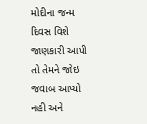મોદીના જન્મ દિવસ વિશે જાણકારી આપી તો તેમને જોઇ જવાબ આપ્યો નહી અને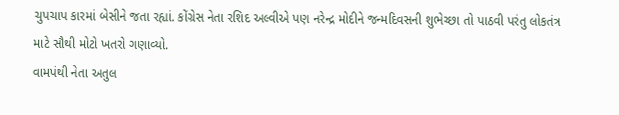ચુપચાપ કારમાં બેસીને જતા રહ્યાં. કોંગ્રેસ નેતા રશિદ અલ્વીએ પણ નરેન્દ્ર મોદીને જન્મદિવસની શુભેચ્છા તો પાઠવી પરંતુ લોકતંત્ર માટે સૌથી મોટો ખતરો ગણાવ્યો.
વામપંથી નેતા અતુલ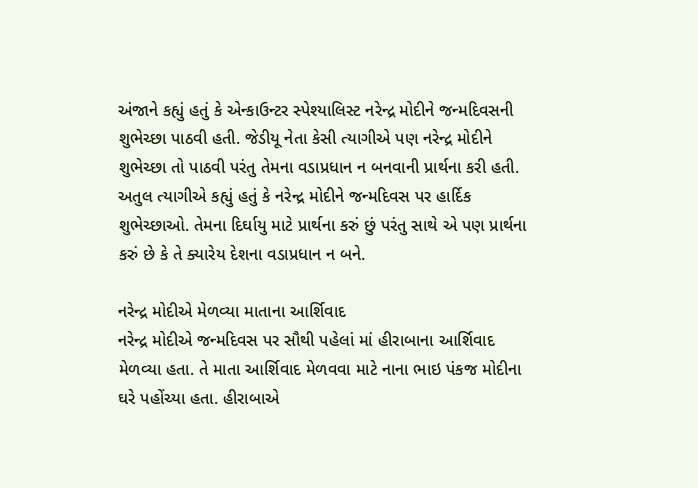અંજાને કહ્યું હતું કે એન્કાઉન્ટર સ્પેશ્યાલિસ્ટ નરેન્દ્ર મોદીને જન્મદિવસની શુભેચ્છા પાઠવી હતી. જેડીયૂ નેતા કેસી ત્યાગીએ પણ નરેન્દ્ર મોદીને શુભેચ્છા તો પાઠવી પરંતુ તેમના વડાપ્રધાન ન બનવાની પ્રાર્થના કરી હતી. અતુલ ત્યાગીએ કહ્યું હતું કે નરેન્દ્ર મોદીને જન્મદિવસ પર હાર્દિક શુભેચ્છાઓ. તેમના દિર્ઘાયુ માટે પ્રાર્થના કરું છું પરંતુ સાથે એ પણ પ્રાર્થના કરું છે કે તે ક્યારેય દેશના વડાપ્રધાન ન બને.

નરેન્દ્ર મોદીએ મેળવ્યા માતાના આર્શિવાદ
નરેન્દ્ર મોદીએ જન્મદિવસ પર સૌથી પહેલાં માં હીરાબાના આર્શિવાદ મેળવ્યા હતા. તે માતા આર્શિવાદ મેળવવા માટે નાના ભાઇ પંકજ મોદીના ઘરે પહોંચ્યા હતા. હીરાબાએ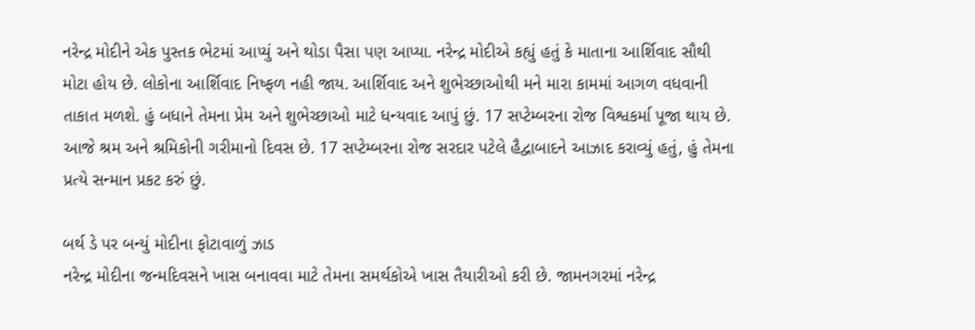નરેન્દ્ર મોદીને એક પુસ્તક ભેટમાં આપ્યું અને થોડા પૈસા પણ આપ્યા. નરેન્દ્ર મોદીએ કહ્યું હતું કે માતાના આર્શિવાદ સૌથી મોટા હોય છે. લોકોના આર્શિવાદ નિષ્ફળ નહી જાય. આર્શિવાદ અને શુભેચ્છાઓથી મને મારા કામમાં આગળ વધવાની તાકાત મળશે. હું બધાને તેમના પ્રેમ અને શુભેચ્છાઓ માટે ધન્યવાદ આપું છું. 17 સપ્ટેમ્બરના રોજ વિશ્વકર્મા પૂજા થાય છે. આજે શ્રમ અને શ્રમિકોની ગરીમાનો દિવસ છે. 17 સપ્ટેમ્બરના રોજ સરદાર પટેલે હૈદ્વાબાદને આઝાદ કરાવ્યું હતું, હું તેમના પ્રત્યે સન્માન પ્રકટ કરું છું.

બર્થ ડે પર બન્યું મોદીના ફોટાવાળું ઝાડ
નરેન્દ્ર મોદીના જન્મદિવસને ખાસ બનાવવા માટે તેમના સમર્થકોએ ખાસ તૈયારીઓ કરી છે. જામનગરમાં નરેન્દ્ર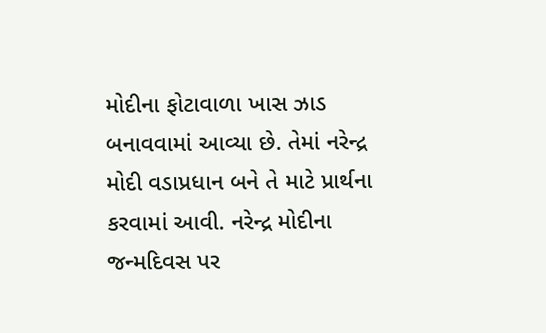મોદીના ફોટાવાળા ખાસ ઝાડ બનાવવામાં આવ્યા છે. તેમાં નરેન્દ્ર મોદી વડાપ્રધાન બને તે માટે પ્રાર્થના કરવામાં આવી. નરેન્દ્ર મોદીના જન્મદિવસ પર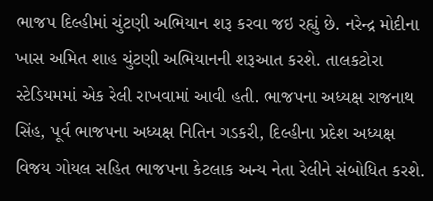ભાજપ દિલ્હીમાં ચુંટણી અભિયાન શરૂ કરવા જઇ રહ્યું છે. નરેન્દ્ર મોદીના ખાસ અમિત શાહ ચુંટણી અભિયાનની શરૂઆત કરશે. તાલકટોરા સ્ટેડિયમમાં એક રેલી રાખવામાં આવી હતી. ભાજપના અધ્યક્ષ રાજનાથ સિંહ, પૂર્વ ભાજપના અધ્યક્ષ નિતિન ગડકરી, દિલ્હીના પ્રદેશ અધ્યક્ષ વિજય ગોયલ સહિત ભાજપના કેટલાક અન્ય નેતા રેલીને સંબોધિત કરશે.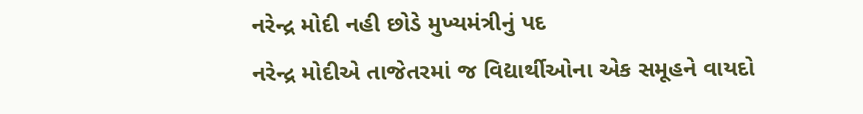નરેન્દ્ર મોદી નહી છોડે મુખ્યમંત્રીનું પદ
નરેન્દ્ર મોદીએ તાજેતરમાં જ વિદ્યાર્થીઓના એક સમૂહને વાયદો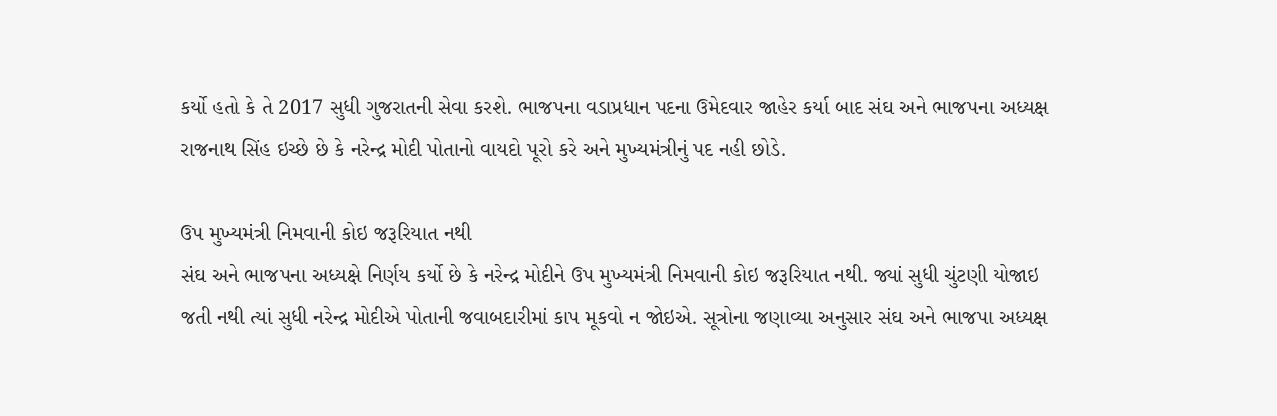કર્યો હતો કે તે 2017 સુધી ગુજરાતની સેવા કરશે. ભાજપના વડાપ્રધાન પદના ઉમેદવાર જાહેર કર્યા બાદ સંઘ અને ભાજપના અધ્યક્ષ રાજનાથ સિંહ ઇચ્છે છે કે નરેન્દ્ર મોદી પોતાનો વાયદો પૂરો કરે અને મુખ્યમંત્રીનું પદ નહી છોડે.

ઉપ મુખ્યમંત્રી નિમવાની કોઇ જરૂરિયાત નથી
સંઘ અને ભાજપના અધ્યક્ષે નિર્ણય કર્યો છે કે નરેન્દ્ર મોદીને ઉપ મુખ્યમંત્રી નિમવાની કોઇ જરૂરિયાત નથી. જ્યાં સુધી ચુંટણી યોજાઇ જતી નથી ત્યાં સુધી નરેન્દ્ર મોદીએ પોતાની જવાબદારીમાં કાપ મૂકવો ન જોઇએ. સૂત્રોના જણાવ્યા અનુસાર સંઘ અને ભાજપા અધ્યક્ષ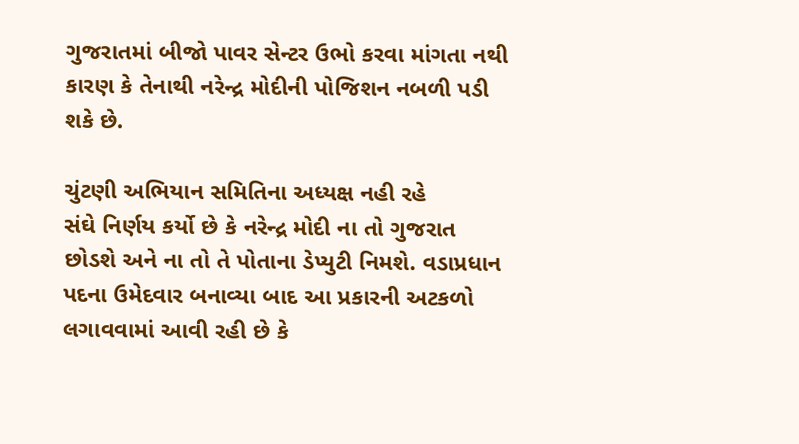ગુજરાતમાં બીજો પાવર સેન્ટર ઉભો કરવા માંગતા નથી કારણ કે તેનાથી નરેન્દ્ર મોદીની પોજિશન નબળી પડી શકે છે.

ચુંટણી અભિયાન સમિતિના અધ્યક્ષ નહી રહે
સંઘે નિર્ણય કર્યો છે કે નરેન્દ્ર મોદી ના તો ગુજરાત છોડશે અને ના તો તે પોતાના ડેપ્યુટી નિમશે. વડાપ્રધાન પદના ઉમેદવાર બનાવ્યા બાદ આ પ્રકારની અટકળો લગાવવામાં આવી રહી છે કે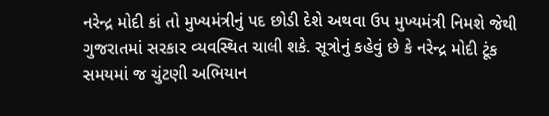નરેન્દ્ર મોદી કાં તો મુખ્યમંત્રીનું પદ છોડી દેશે અથવા ઉપ મુખ્યમંત્રી નિમશે જેથી ગુજરાતમાં સરકાર વ્યવસ્થિત ચાલી શકે. સૂત્રોનું કહેવું છે કે નરેન્દ્ર મોદી ટૂંક સમયમાં જ ચુંટણી અભિયાન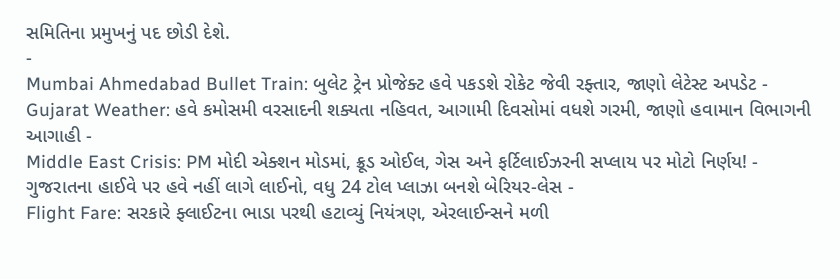સમિતિના પ્રમુખનું પદ છોડી દેશે.
-
Mumbai Ahmedabad Bullet Train: બુલેટ ટ્રેન પ્રોજેક્ટ હવે પકડશે રોકેટ જેવી રફ્તાર, જાણો લેટેસ્ટ અપડેટ -
Gujarat Weather: હવે કમોસમી વરસાદની શક્યતા નહિવત, આગામી દિવસોમાં વધશે ગરમી, જાણો હવામાન વિભાગની આગાહી -
Middle East Crisis: PM મોદી એક્શન મોડમાં, ક્રૂડ ઓઈલ, ગેસ અને ફર્ટિલાઈઝરની સપ્લાય પર મોટો નિર્ણય! -
ગુજરાતના હાઈવે પર હવે નહીં લાગે લાઈનો, વધુ 24 ટોલ પ્લાઝા બનશે બેરિયર-લેસ -
Flight Fare: સરકારે ફ્લાઈટના ભાડા પરથી હટાવ્યું નિયંત્રણ, એરલાઈન્સને મળી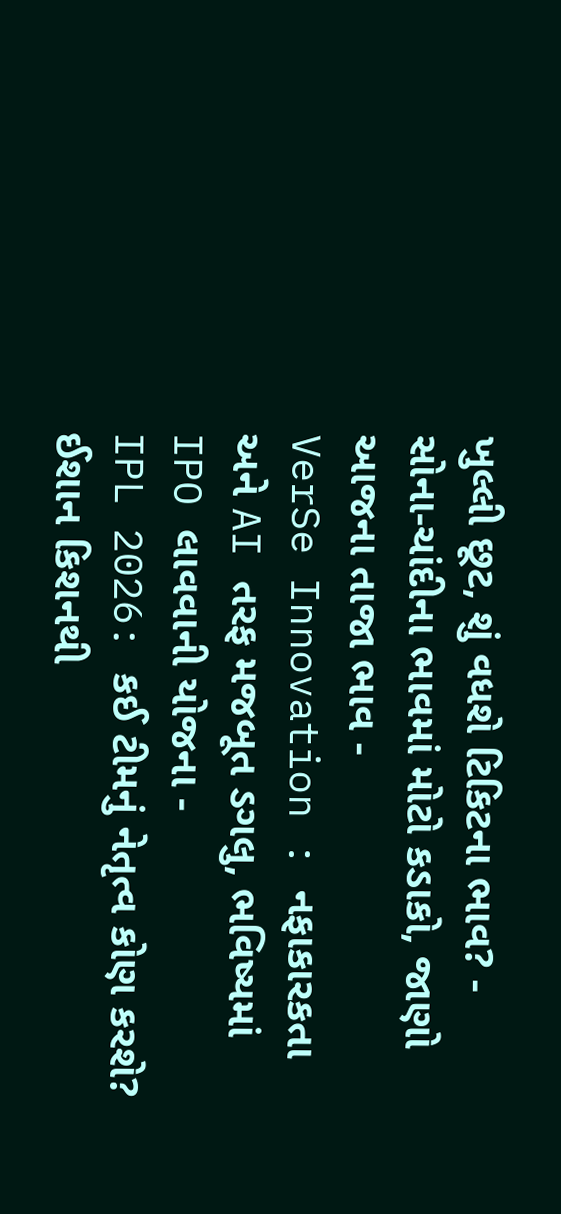ખુલ્લી છૂટ, શું વધશે ટિકિટના ભાવ? -
સોના-ચાંદીના ભાવમાં મોટો કડાકો, જાણો આજના તાજા ભાવ -
VerSe Innovation : નફાકારકતા અને AI તરફ મજબૂત ડગલુ, ભવિષ્યમાં IPO લાવવાની યોજના -
IPL 2026: કઈ ટીમનું નેતૃત્વ કોણ કરશે? ઈશાન કિશનથી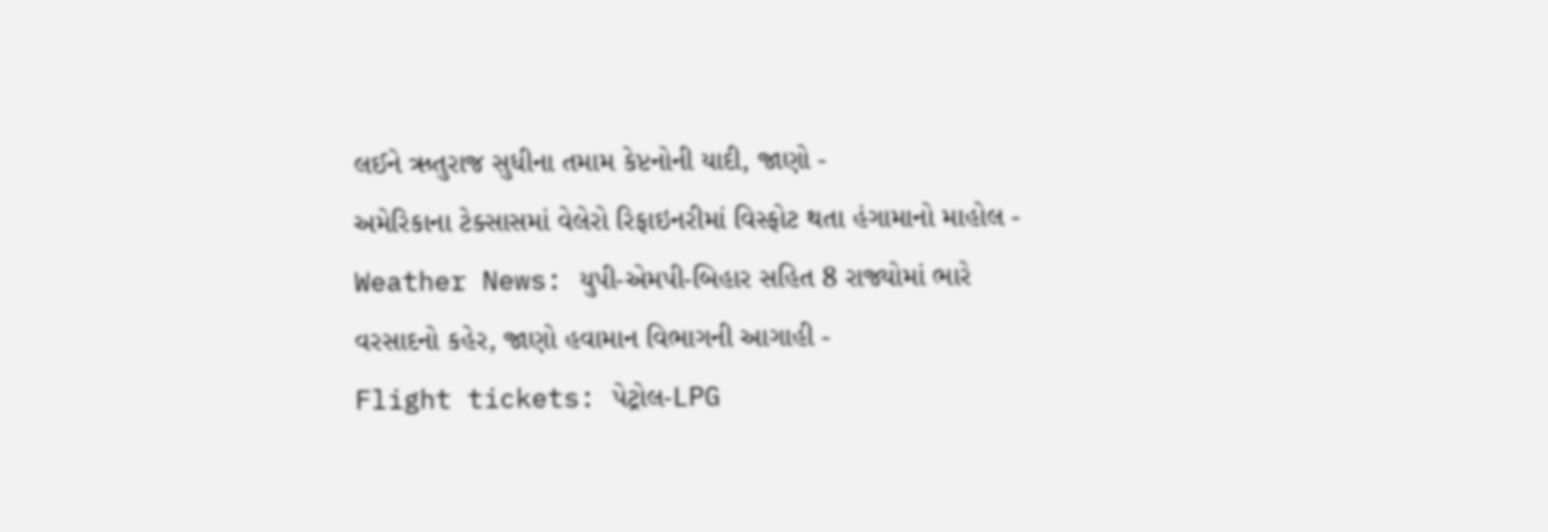લઈને ઋતુરાજ સુધીના તમામ કેપ્ટનોની યાદી, જાણો -
અમેરિકાના ટેક્સાસમાં વેલેરો રિફાઇનરીમાં વિસ્ફોટ થતા હંગામાનો માહોલ -
Weather News: યુપી-એમપી-બિહાર સહિત 8 રાજ્યોમાં ભારે વરસાદનો કહેર, જાણો હવામાન વિભાગની આગાહી -
Flight tickets: પેટ્રોલ-LPG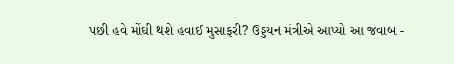પછી હવે મોંઘી થશે હવાઈ મુસાફરી? ઉડ્ડયન મંત્રીએ આપ્યો આ જવાબ -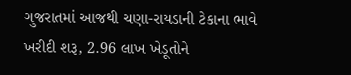ગુજરાતમાં આજથી ચણા-રાયડાની ટેકાના ભાવે ખરીદી શરૂ, 2.96 લાખ ખેડૂતોને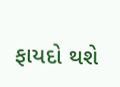ફાયદો થશે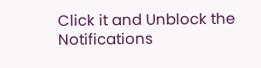Click it and Unblock the Notifications